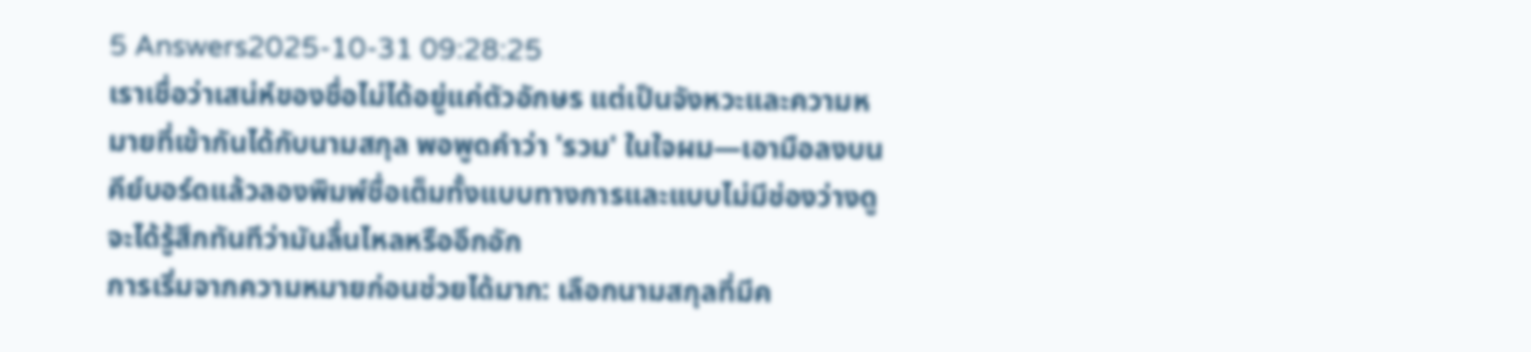5 Answers2025-10-31 09:28:25
เราเชื่อว่าเสน่ห์ของชื่อไม่ได้อยู่แค่ตัวอักษร แต่เป็นจังหวะและความหมายที่เข้ากันได้กับนามสกุล พอพูดคำว่า 'รวม' ในใจผม—เอามือลงบนคีย์บอร์ดแล้วลองพิมพ์ชื่อเต็มทั้งแบบทางการและแบบไม่มีช่องว่างดู จะได้รู้สึกทันทีว่ามันลื่นไหลหรืออึกอัก
การเริ่มจากความหมายก่อนช่วยได้มาก: เลือกนามสกุลที่มีค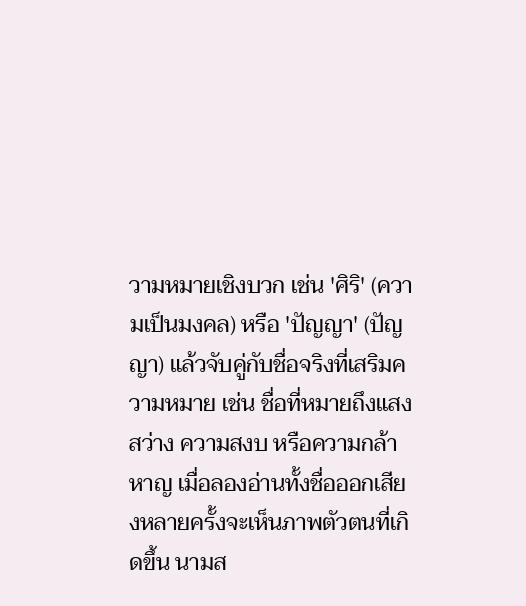วามหมายเชิงบวก เช่น 'ศิริ' (ความเป็นมงคล) หรือ 'ปัญญา' (ปัญญา) แล้วจับคู่กับชื่อจริงที่เสริมความหมาย เช่น ชื่อที่หมายถึงแสงสว่าง ความสงบ หรือความกล้าหาญ เมื่อลองอ่านทั้งชื่อออกเสียงหลายครั้งจะเห็นภาพตัวตนที่เกิดขึ้น นามส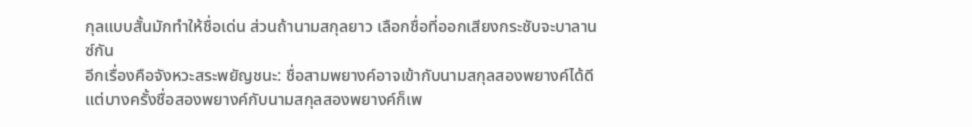กุลแบบสั้นมักทำให้ชื่อเด่น ส่วนถ้านามสกุลยาว เลือกชื่อที่ออกเสียงกระชับจะบาลานซ์กัน
อีกเรื่องคือจังหวะสระพยัญชนะ: ชื่อสามพยางค์อาจเข้ากับนามสกุลสองพยางค์ได้ดี แต่บางครั้งชื่อสองพยางค์กับนามสกุลสองพยางค์ก็เพ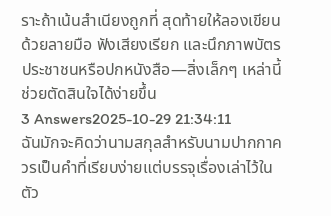ราะถ้าเน้นสำเนียงถูกที่ สุดท้ายให้ลองเขียนด้วยลายมือ ฟังเสียงเรียก และนึกภาพบัตรประชาชนหรือปกหนังสือ—สิ่งเล็กๆ เหล่านี้ช่วยตัดสินใจได้ง่ายขึ้น
3 Answers2025-10-29 21:34:11
ฉันมักจะคิดว่านามสกุลสำหรับนามปากกาควรเป็นคำที่เรียบง่ายแต่บรรจุเรื่องเล่าไว้ในตัว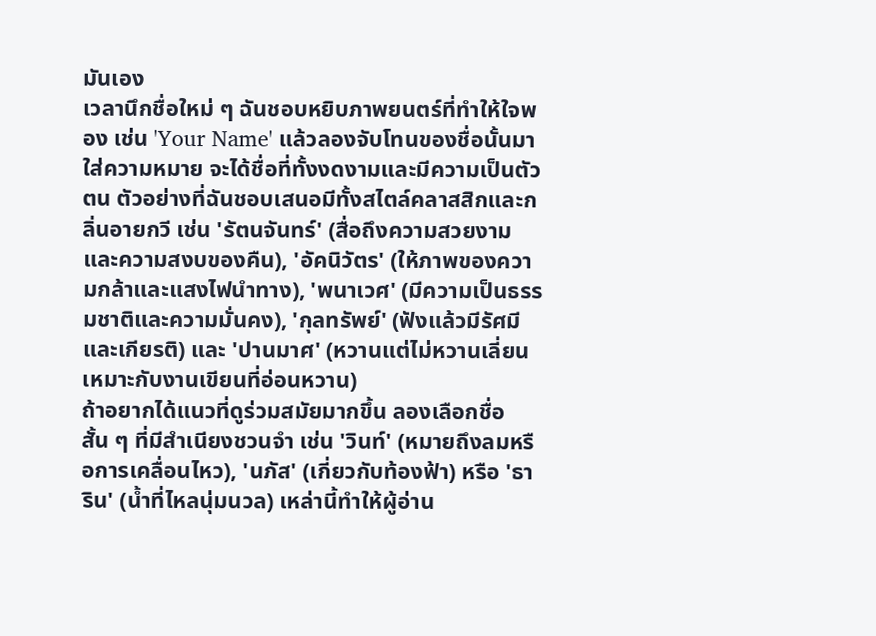มันเอง
เวลานึกชื่อใหม่ ๆ ฉันชอบหยิบภาพยนตร์ที่ทำให้ใจพอง เช่น 'Your Name' แล้วลองจับโทนของชื่อนั้นมาใส่ความหมาย จะได้ชื่อที่ทั้งงดงามและมีความเป็นตัวตน ตัวอย่างที่ฉันชอบเสนอมีทั้งสไตล์คลาสสิกและกลิ่นอายกวี เช่น 'รัตนจันทร์' (สื่อถึงความสวยงามและความสงบของคืน), 'อัคนิวัตร' (ให้ภาพของความกล้าและแสงไฟนำทาง), 'พนาเวศ' (มีความเป็นธรรมชาติและความมั่นคง), 'กุลทรัพย์' (ฟังแล้วมีรัศมีและเกียรติ) และ 'ปานมาศ' (หวานแต่ไม่หวานเลี่ยน เหมาะกับงานเขียนที่อ่อนหวาน)
ถ้าอยากได้แนวที่ดูร่วมสมัยมากขึ้น ลองเลือกชื่อสั้น ๆ ที่มีสำเนียงชวนจำ เช่น 'วินท์' (หมายถึงลมหรือการเคลื่อนไหว), 'นภัส' (เกี่ยวกับท้องฟ้า) หรือ 'ธาริน' (น้ำที่ไหลนุ่มนวล) เหล่านี้ทำให้ผู้อ่าน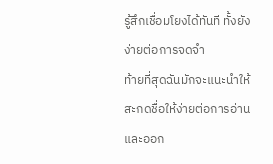รู้สึกเชื่อมโยงได้ทันที ทั้งยังง่ายต่อการจดจำ
ท้ายที่สุดฉันมักจะแนะนำให้สะกดชื่อให้ง่ายต่อการอ่านและออก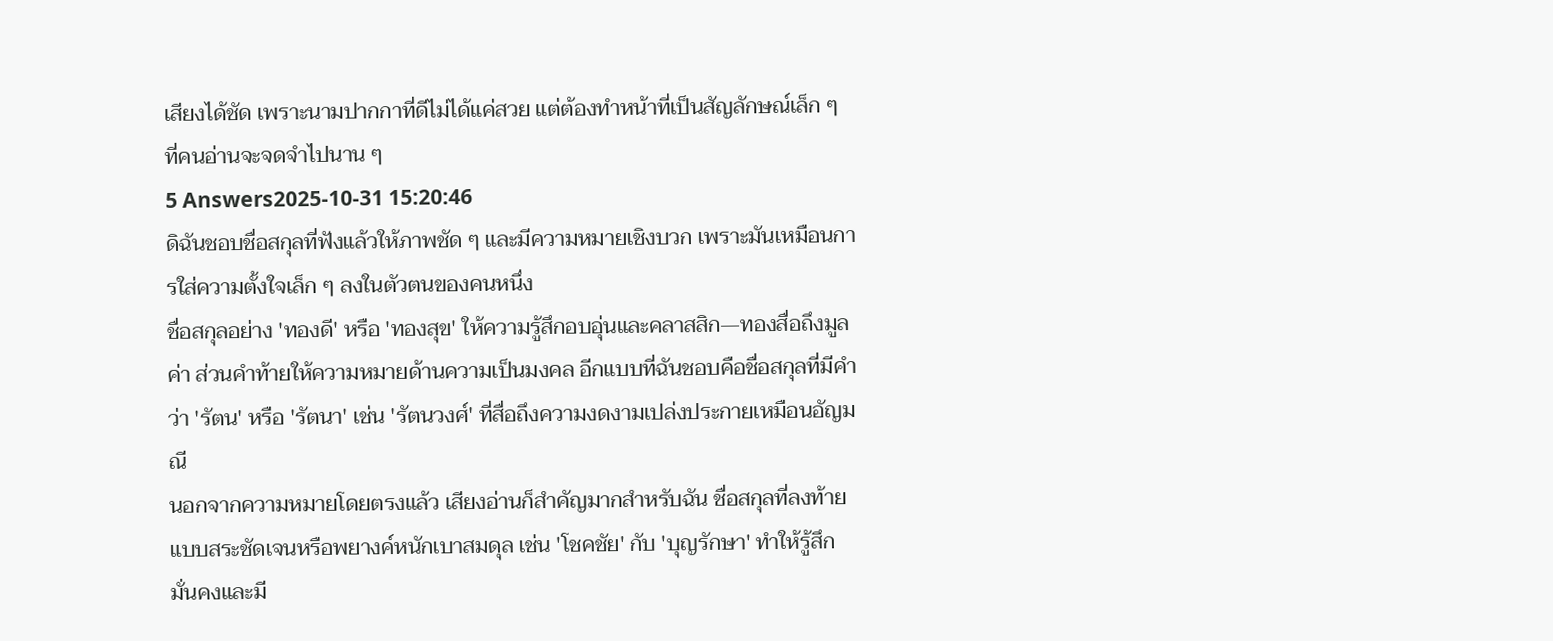เสียงได้ชัด เพราะนามปากกาที่ดีไม่ได้แค่สวย แต่ต้องทำหน้าที่เป็นสัญลักษณ์เล็ก ๆ ที่คนอ่านจะจดจำไปนาน ๆ
5 Answers2025-10-31 15:20:46
ดิฉันชอบชื่อสกุลที่ฟังแล้วให้ภาพชัด ๆ และมีความหมายเชิงบวก เพราะมันเหมือนการใส่ความตั้งใจเล็ก ๆ ลงในตัวตนของคนหนึ่ง
ชื่อสกุลอย่าง 'ทองดี' หรือ 'ทองสุข' ให้ความรู้สึกอบอุ่นและคลาสสิก—ทองสื่อถึงมูลค่า ส่วนคำท้ายให้ความหมายด้านความเป็นมงคล อีกแบบที่ฉันชอบคือชื่อสกุลที่มีคำว่า 'รัตน' หรือ 'รัตนา' เช่น 'รัตนวงศ์' ที่สื่อถึงความงดงามเปล่งประกายเหมือนอัญมณี
นอกจากความหมายโดยตรงแล้ว เสียงอ่านก็สำคัญมากสำหรับฉัน ชื่อสกุลที่ลงท้ายแบบสระชัดเจนหรือพยางค์หนักเบาสมดุล เช่น 'โชคชัย' กับ 'บุญรักษา' ทำให้รู้สึกมั่นคงและมี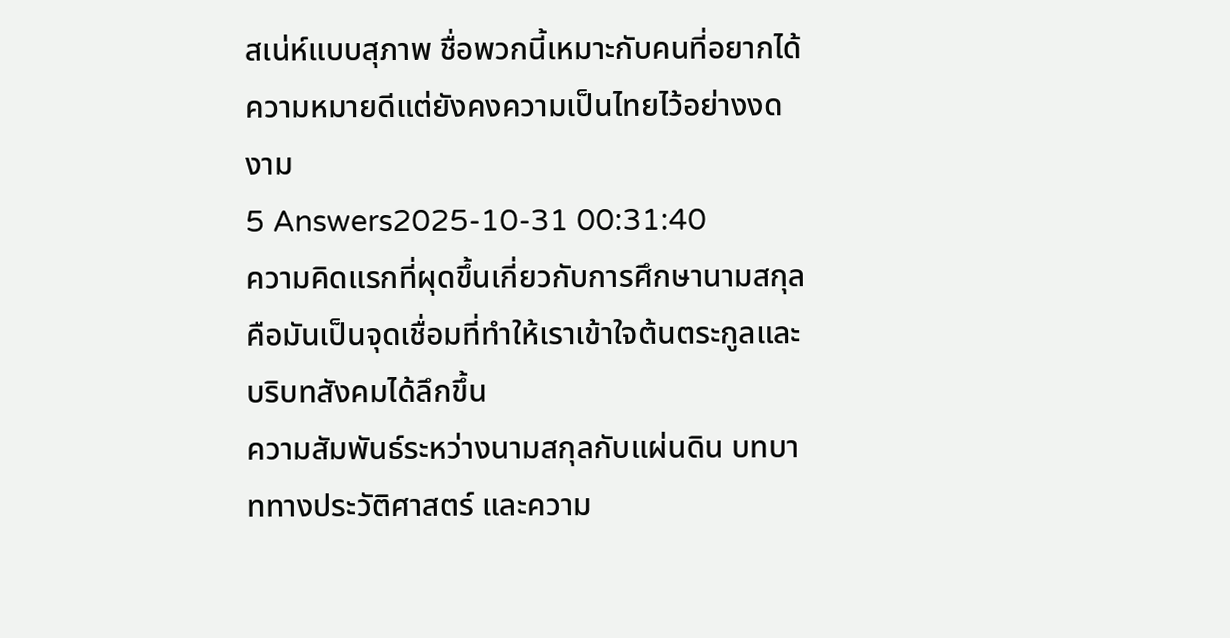สเน่ห์แบบสุภาพ ชื่อพวกนี้เหมาะกับคนที่อยากได้ความหมายดีแต่ยังคงความเป็นไทยไว้อย่างงดงาม
5 Answers2025-10-31 00:31:40
ความคิดแรกที่ผุดขึ้นเกี่ยวกับการศึกษานามสกุลคือมันเป็นจุดเชื่อมที่ทำให้เราเข้าใจต้นตระกูลและบริบทสังคมได้ลึกขึ้น
ความสัมพันธ์ระหว่างนามสกุลกับแผ่นดิน บทบาททางประวัติศาสตร์ และความ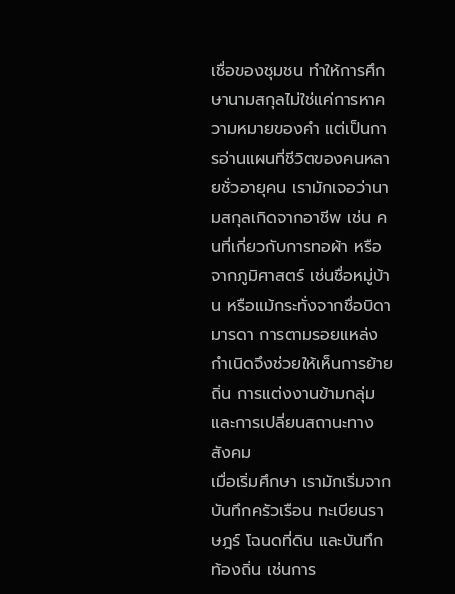เชื่อของชุมชน ทำให้การศึกษานามสกุลไม่ใช่แค่การหาความหมายของคำ แต่เป็นการอ่านแผนที่ชีวิตของคนหลายชั่วอายุคน เรามักเจอว่านามสกุลเกิดจากอาชีพ เช่น คนที่เกี่ยวกับการทอผ้า หรือจากภูมิศาสตร์ เช่นชื่อหมู่บ้าน หรือแม้กระทั่งจากชื่อบิดามารดา การตามรอยแหล่งกำเนิดจึงช่วยให้เห็นการย้ายถิ่น การแต่งงานข้ามกลุ่ม และการเปลี่ยนสถานะทางสังคม
เมื่อเริ่มศึกษา เรามักเริ่มจากบันทึกครัวเรือน ทะเบียนราษฎร์ โฉนดที่ดิน และบันทึกท้องถิ่น เช่นการ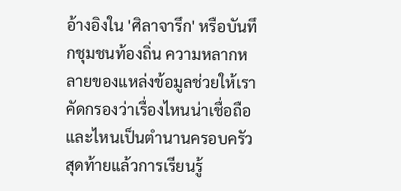อ้างอิงใน 'ศิลาจารึก' หรือบันทึกชุมชนท้องถิ่น ความหลากหลายของแหล่งข้อมูลช่วยให้เราคัดกรองว่าเรื่องไหนน่าเชื่อถือและไหนเป็นตำนานครอบครัว สุดท้ายแล้วการเรียนรู้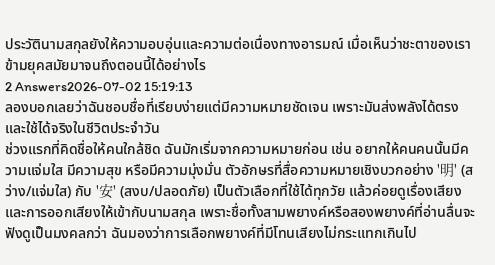ประวัตินามสกุลยังให้ความอบอุ่นและความต่อเนื่องทางอารมณ์ เมื่อเห็นว่าชะตาของเราข้ามยุคสมัยมาจนถึงตอนนี้ได้อย่างไร
2 Answers2026-07-02 15:19:13
ลองบอกเลยว่าฉันชอบชื่อที่เรียบง่ายแต่มีความหมายชัดเจน เพราะมันส่งพลังได้ตรงและใช้ได้จริงในชีวิตประจำวัน
ช่วงแรกที่คิดชื่อให้คนใกล้ชิด ฉันมักเริ่มจากความหมายก่อน เช่น อยากให้คนคนนั้นมีความแจ่มใส มีความสุข หรือมีความมุ่งมั่น ตัวอักษรที่สื่อความหมายเชิงบวกอย่าง '明' (สว่าง/แจ่มใส) กับ '安' (สงบ/ปลอดภัย) เป็นตัวเลือกที่ใช้ได้ทุกวัย แล้วค่อยดูเรื่องเสียงและการออกเสียงให้เข้ากับนามสกุล เพราะชื่อทั้งสามพยางค์หรือสองพยางค์ที่อ่านลื่นจะฟังดูเป็นมงคลกว่า ฉันมองว่าการเลือกพยางค์ที่มีโทนเสียงไม่กระแทกเกินไป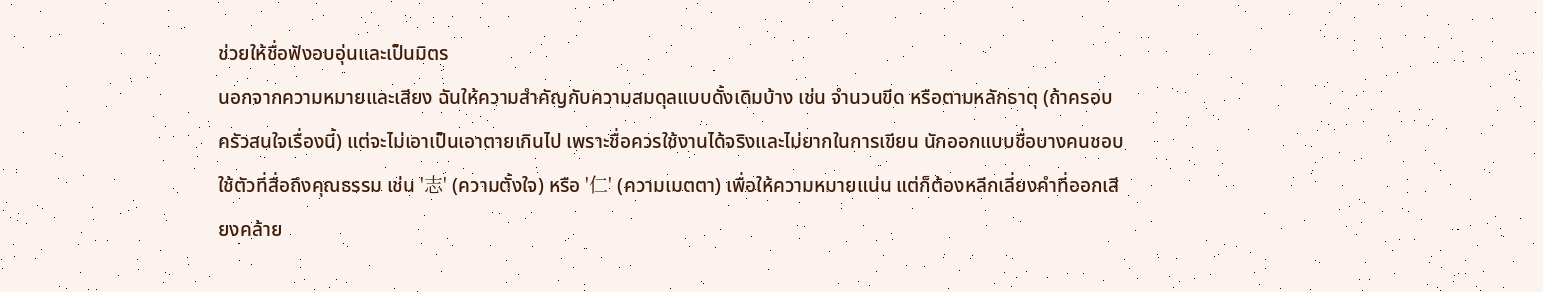ช่วยให้ชื่อฟังอบอุ่นและเป็นมิตร
นอกจากความหมายและเสียง ฉันให้ความสำคัญกับความสมดุลแบบดั้งเดิมบ้าง เช่น จำนวนขีด หรือตามหลักธาตุ (ถ้าครอบครัวสนใจเรื่องนี้) แต่จะไม่เอาเป็นเอาตายเกินไป เพราะชื่อควรใช้งานได้จริงและไม่ยากในการเขียน นักออกแบบชื่อบางคนชอบใช้ตัวที่สื่อถึงคุณธรรม เช่น '志' (ความตั้งใจ) หรือ '仁' (ความเมตตา) เพื่อให้ความหมายแน่น แต่ก็ต้องหลีกเลี่ยงคำที่ออกเสียงคล้าย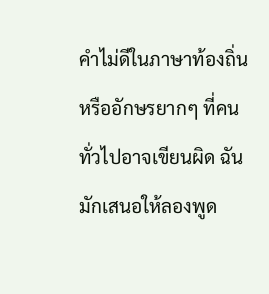คำไม่ดีในภาษาท้องถิ่น หรืออักษรยากๆ ที่คนทั่วไปอาจเขียนผิด ฉันมักเสนอให้ลองพูด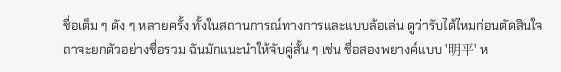ชื่อเต็ม ๆ ดัง ๆ หลายครั้ง ทั้งในสถานการณ์ทางการและแบบล้อเล่น ดูว่ารับได้ไหมก่อนตัดสินใจ
ถาจะยกตัวอย่างชื่อรวม ฉันมักแนะนำให้จับคู่สั้น ๆ เช่น ชื่อสองพยางค์แบบ '明平' ห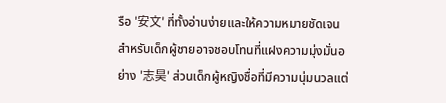รือ '安文' ที่ทั้งอ่านง่ายและให้ความหมายชัดเจน สำหรับเด็กผู้ชายอาจชอบโทนที่แฝงความมุ่งมั่นอย่าง '志昊' ส่วนเด็กผู้หญิงชื่อที่มีความนุ่มนวลแต่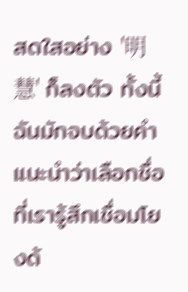สดใสอย่าง '明慧' ก็ลงตัว ทั้งนี้ฉันมักจบด้วยคำแนะนำว่าเลือกชื่อที่เรารู้สึกเชื่อมโยงด้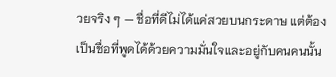วยจริง ๆ — ชื่อที่ดีไม่ได้แค่สวยบนกระดาษ แต่ต้องเป็นชื่อที่พูดได้ด้วยความมั่นใจและอยู่กับคนคนนั้น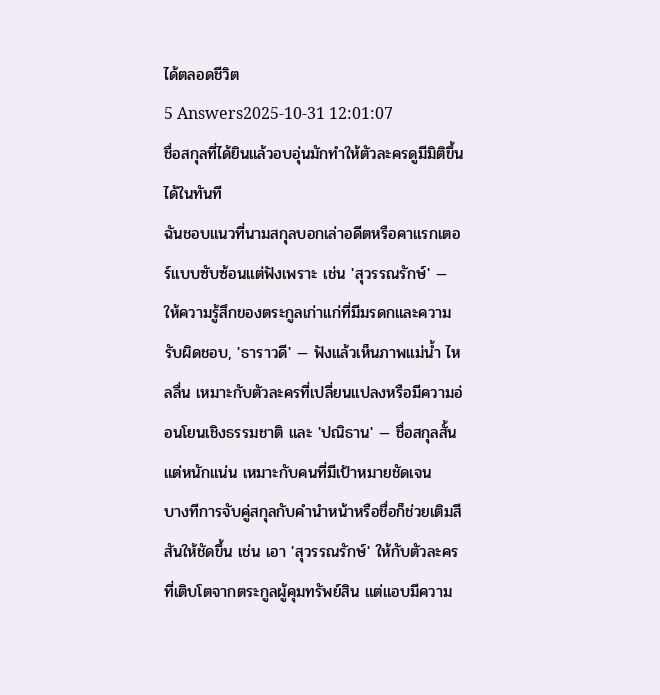ได้ตลอดชีวิต
5 Answers2025-10-31 12:01:07
ชื่อสกุลที่ได้ยินแล้วอบอุ่นมักทำให้ตัวละครดูมีมิติขึ้นได้ในทันที
ฉันชอบแนวที่นามสกุลบอกเล่าอดีตหรือคาแรกเตอร์แบบซับซ้อนแต่ฟังเพราะ เช่น 'สุวรรณรักษ์' — ให้ความรู้สึกของตระกูลเก่าแก่ที่มีมรดกและความรับผิดชอบ, 'ธาราวดี' — ฟังแล้วเห็นภาพแม่น้ำ ไหลลื่น เหมาะกับตัวละครที่เปลี่ยนแปลงหรือมีความอ่อนโยนเชิงธรรมชาติ และ 'ปณิธาน' — ชื่อสกุลสั้นแต่หนักแน่น เหมาะกับคนที่มีเป้าหมายชัดเจน
บางทีการจับคู่สกุลกับคำนำหน้าหรือชื่อก็ช่วยเติมสีสันให้ชัดขึ้น เช่น เอา 'สุวรรณรักษ์' ให้กับตัวละครที่เติบโตจากตระกูลผู้คุมทรัพย์สิน แต่แอบมีความ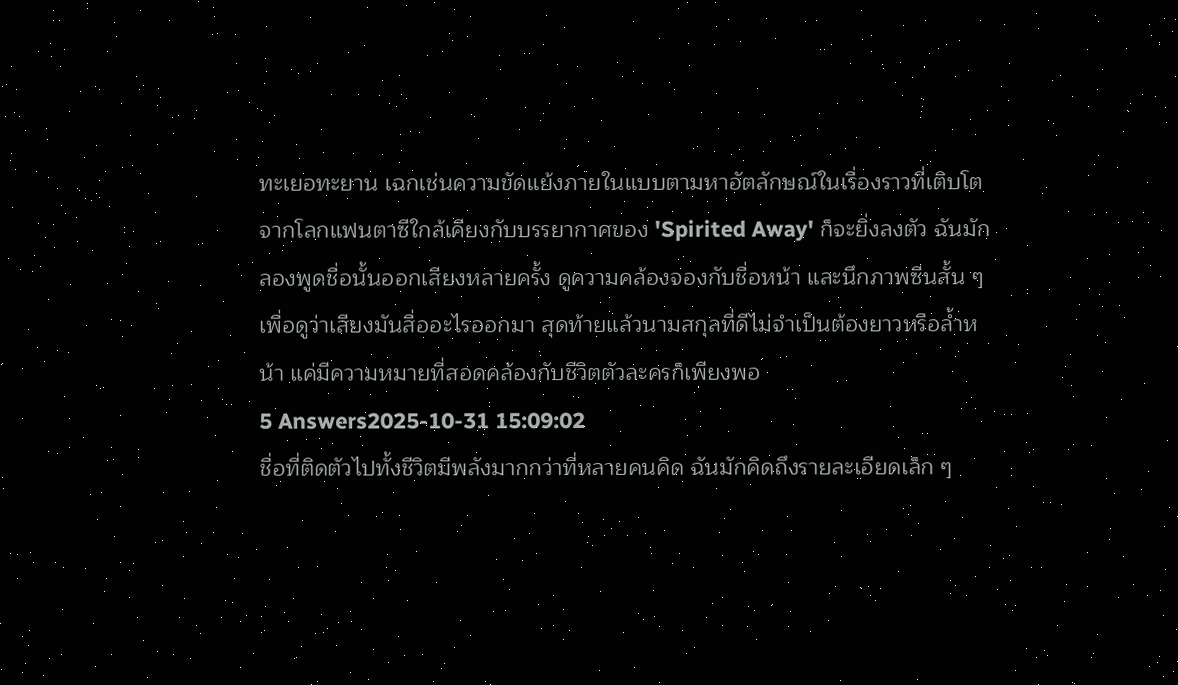ทะเยอทะยาน เฉกเช่นความขัดแย้งภายในแบบตามหาอัตลักษณ์ในเรื่องราวที่เติบโตจากโลกแฟนตาซีใกล้เคียงกับบรรยากาศของ 'Spirited Away' ก็จะยิ่งลงตัว ฉันมักลองพูดชื่อนั้นออกเสียงหลายครั้ง ดูความคล้องจองกับชื่อหน้า และนึกภาพซีนสั้น ๆ เพื่อดูว่าเสียงมันสื่ออะไรออกมา สุดท้ายแล้วนามสกุลที่ดีไม่จำเป็นต้องยาวหรือล้ำหน้า แค่มีความหมายที่สอดคล้องกับชีวิตตัวละครก็เพียงพอ
5 Answers2025-10-31 15:09:02
ชื่อที่ติดตัวไปทั้งชีวิตมีพลังมากกว่าที่หลายคนคิด ฉันมักคิดถึงรายละเอียดเล็ก ๆ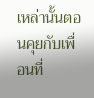เหล่านั้นตอนคุยกับเพื่อนที่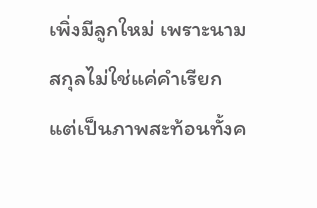เพิ่งมีลูกใหม่ เพราะนามสกุลไม่ใช่แค่คำเรียก แต่เป็นภาพสะท้อนทั้งค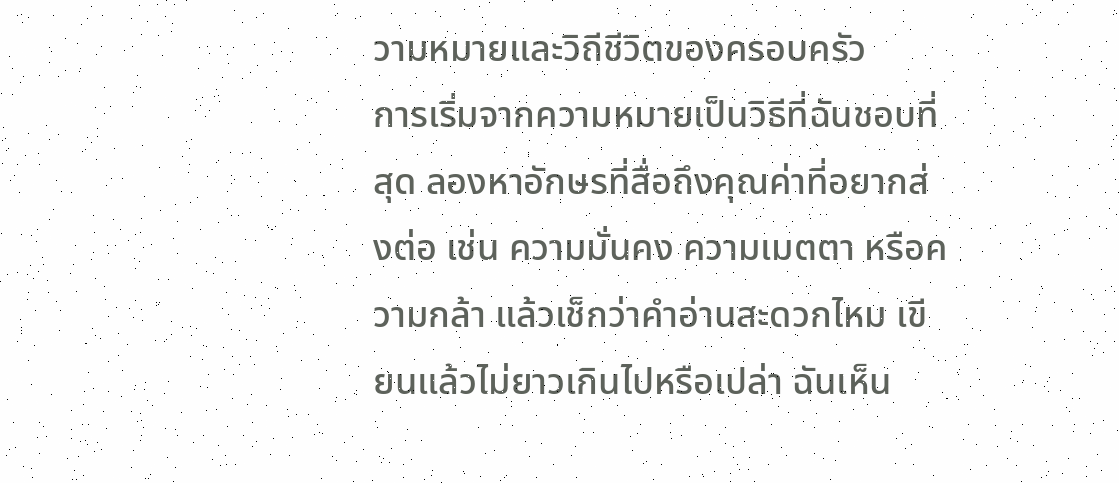วามหมายและวิถีชีวิตของครอบครัว
การเริ่มจากความหมายเป็นวิธีที่ฉันชอบที่สุด ลองหาอักษรที่สื่อถึงคุณค่าที่อยากส่งต่อ เช่น ความมั่นคง ความเมตตา หรือความกล้า แล้วเช็กว่าคำอ่านสะดวกไหม เขียนแล้วไม่ยาวเกินไปหรือเปล่า ฉันเห็น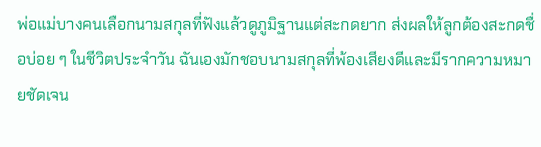พ่อแม่บางคนเลือกนามสกุลที่ฟังแล้วดูภูมิฐานแต่สะกดยาก ส่งผลให้ลูกต้องสะกดชื่อบ่อย ๆ ในชีวิตประจำวัน ฉันเองมักชอบนามสกุลที่พ้องเสียงดีและมีรากความหมายชัดเจน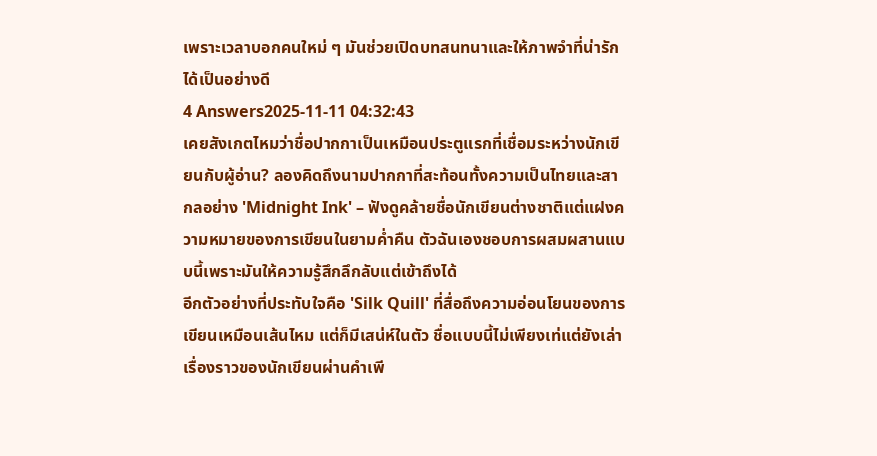เพราะเวลาบอกคนใหม่ ๆ มันช่วยเปิดบทสนทนาและให้ภาพจำที่น่ารักได้เป็นอย่างดี
4 Answers2025-11-11 04:32:43
เคยสังเกตไหมว่าชื่อปากกาเป็นเหมือนประตูแรกที่เชื่อมระหว่างนักเขียนกับผู้อ่าน? ลองคิดถึงนามปากกาที่สะท้อนทั้งความเป็นไทยและสากลอย่าง 'Midnight Ink' – ฟังดูคล้ายชื่อนักเขียนต่างชาติแต่แฝงความหมายของการเขียนในยามค่ำคืน ตัวฉันเองชอบการผสมผสานแบบนี้เพราะมันให้ความรู้สึกลึกลับแต่เข้าถึงได้
อีกตัวอย่างที่ประทับใจคือ 'Silk Quill' ที่สื่อถึงความอ่อนโยนของการเขียนเหมือนเส้นไหม แต่ก็มีเสน่ห์ในตัว ชื่อแบบนี้ไม่เพียงเท่แต่ยังเล่าเรื่องราวของนักเขียนผ่านคำเพี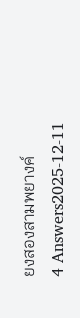ยงสองสามพยางค์
4 Answers2025-12-11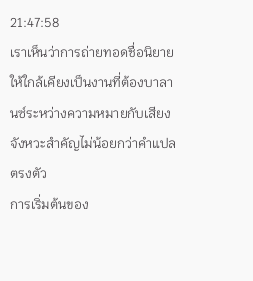21:47:58
เราเห็นว่าการถ่ายทอดชื่อนิยายให้ใกล้เคียงเป็นงานที่ต้องบาลานซ์ระหว่างความหมายกับเสียง จังหวะสำคัญไม่น้อยกว่าคำแปลตรงตัว
การเริ่มต้นของ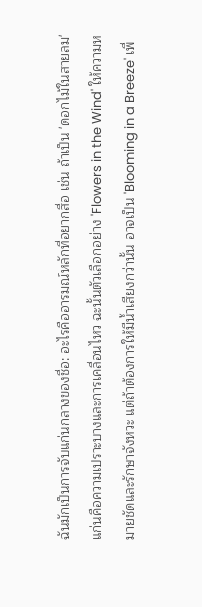ฉันมักเป็นการจับแก่นกลางของชื่อ: อะไรคืออารมณ์หลักที่อยากสื่อ เช่น ถ้าเป็น 'ดอกไม้ในสายลม' แก่นคือความเปราะบางและการเคลื่อนไหว ฉะนั้นตัวเลือกอย่าง 'Flowers in the Wind' ให้ความหมายชัดและรักษาจังหวะ แต่ถ้าต้องการให้มีน้ำเสียงกว่านั้น อาจเป็น 'Blooming in a Breeze' เพื่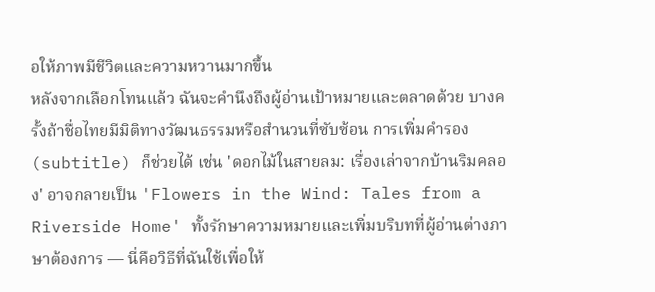อให้ภาพมีชีวิตและความหวานมากขึ้น
หลังจากเลือกโทนแล้ว ฉันจะคำนึงถึงผู้อ่านเป้าหมายและตลาดด้วย บางครั้งถ้าชื่อไทยมีมิติทางวัฒนธรรมหรือสำนวนที่ซับซ้อน การเพิ่มคำรอง (subtitle) ก็ช่วยได้ เช่น 'ดอกไม้ในสายลม: เรื่องเล่าจากบ้านริมคลอง' อาจกลายเป็น 'Flowers in the Wind: Tales from a Riverside Home' ทั้งรักษาความหมายและเพิ่มบริบทที่ผู้อ่านต่างภาษาต้องการ — นี่คือวิธีที่ฉันใช้เพื่อให้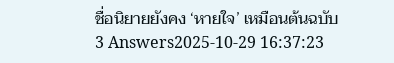ชื่อนิยายยังคง ‘หายใจ’ เหมือนต้นฉบับ
3 Answers2025-10-29 16:37:23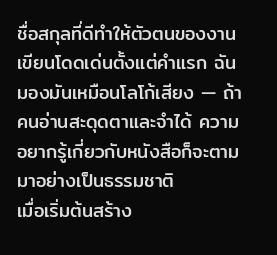ชื่อสกุลที่ดีทำให้ตัวตนของงานเขียนโดดเด่นตั้งแต่คำแรก ฉันมองมันเหมือนโลโก้เสียง — ถ้าคนอ่านสะดุดตาและจำได้ ความอยากรู้เกี่ยวกับหนังสือก็จะตามมาอย่างเป็นธรรมชาติ
เมื่อเริ่มต้นสร้าง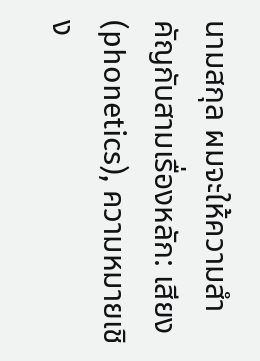นามสกุล ผมจะให้ความสำคัญกับสามเรื่องหลัก: เสียง (phonetics), ความหมายเชิง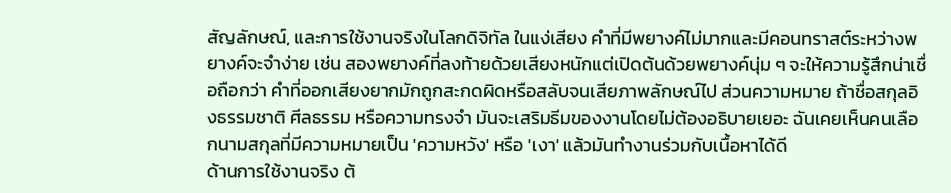สัญลักษณ์, และการใช้งานจริงในโลกดิจิทัล ในแง่เสียง คำที่มีพยางค์ไม่มากและมีคอนทราสต์ระหว่างพยางค์จะจำง่าย เช่น สองพยางค์ที่ลงท้ายด้วยเสียงหนักแต่เปิดต้นด้วยพยางค์นุ่ม ๆ จะให้ความรู้สึกน่าเชื่อถือกว่า คำที่ออกเสียงยากมักถูกสะกดผิดหรือสลับจนเสียภาพลักษณ์ไป ส่วนความหมาย ถ้าชื่อสกุลอิงธรรมชาติ ศีลธรรม หรือความทรงจำ มันจะเสริมธีมของงานโดยไม่ต้องอธิบายเยอะ ฉันเคยเห็นคนเลือกนามสกุลที่มีความหมายเป็น 'ความหวัง' หรือ 'เงา' แล้วมันทำงานร่วมกับเนื้อหาได้ดี
ด้านการใช้งานจริง ต้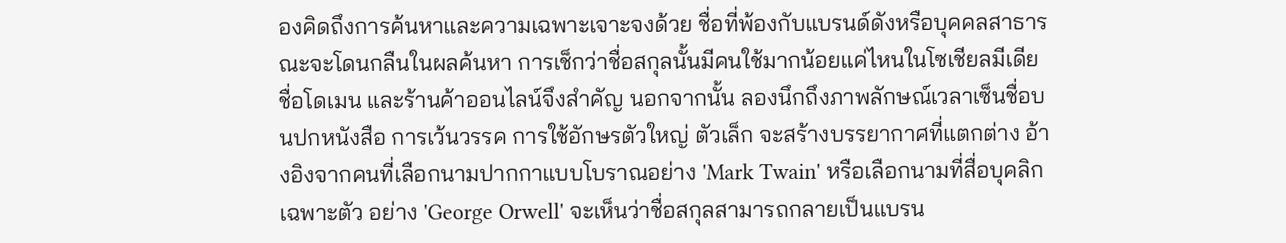องคิดถึงการค้นหาและความเฉพาะเจาะจงด้วย ชื่อที่พ้องกับแบรนด์ดังหรือบุคคลสาธารณะจะโดนกลืนในผลค้นหา การเช็กว่าชื่อสกุลนั้นมีคนใช้มากน้อยแค่ไหนในโซเชียลมีเดีย ชื่อโดเมน และร้านค้าออนไลน์จึงสำคัญ นอกจากนั้น ลองนึกถึงภาพลักษณ์เวลาเซ็นชื่อบนปกหนังสือ การเว้นวรรค การใช้อักษรตัวใหญ่ ตัวเล็ก จะสร้างบรรยากาศที่แตกต่าง อ้างอิงจากคนที่เลือกนามปากกาแบบโบราณอย่าง 'Mark Twain' หรือเลือกนามที่สื่อบุคลิกเฉพาะตัว อย่าง 'George Orwell' จะเห็นว่าชื่อสกุลสามารถกลายเป็นแบรน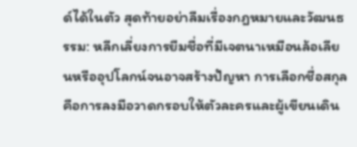ด์ได้ในตัว สุดท้ายอย่าลืมเรื่องกฎหมายและวัฒนธรรม: หลีกเลี่ยงการยืมชื่อที่มีเจตนาเหมือนล้อเลียนหรืออุปโลกน์จนอาจสร้างปัญหา การเลือกชื่อสกุลคือการลงมือวาดกรอบให้ตัวละครและผู้เขียนเดิน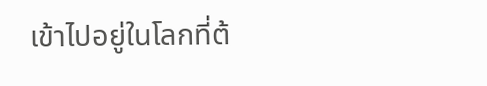เข้าไปอยู่ในโลกที่ต้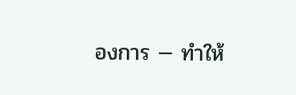องการ — ทำให้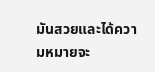มันสวยและได้ความหมายจะ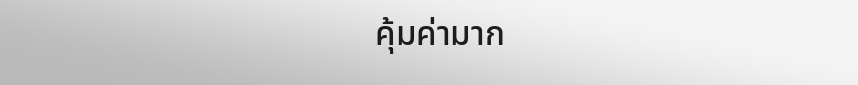คุ้มค่ามาก